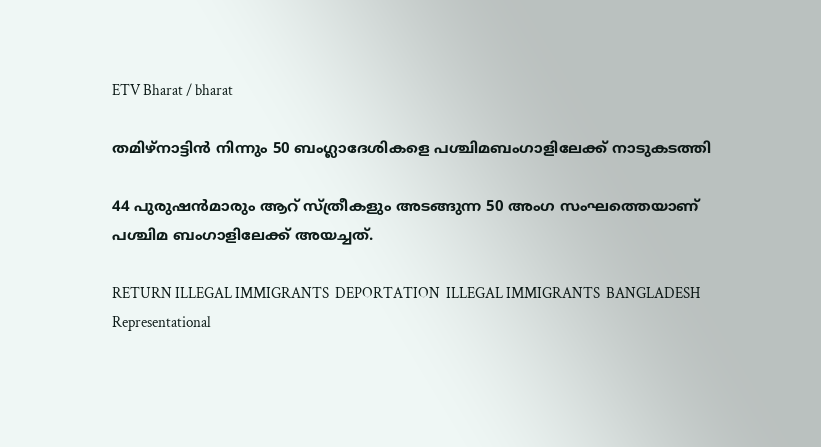ETV Bharat / bharat

തമിഴ്‌നാട്ടിൻ നിന്നും 50 ബംഗ്ലാദേശികളെ പശ്ചിമബംഗാളിലേക്ക് നാടുകടത്തി

44 പുരുഷൻമാരും ആറ് സ്‌ത്രീകളും അടങ്ങുന്ന 50 അംഗ സംഘത്തെയാണ് പശ്ചിമ ബംഗാളിലേക്ക് അയച്ചത്.

RETURN ILLEGAL IMMIGRANTS  DEPORTATION  ILLEGAL IMMIGRANTS  BANGLADESH
Representational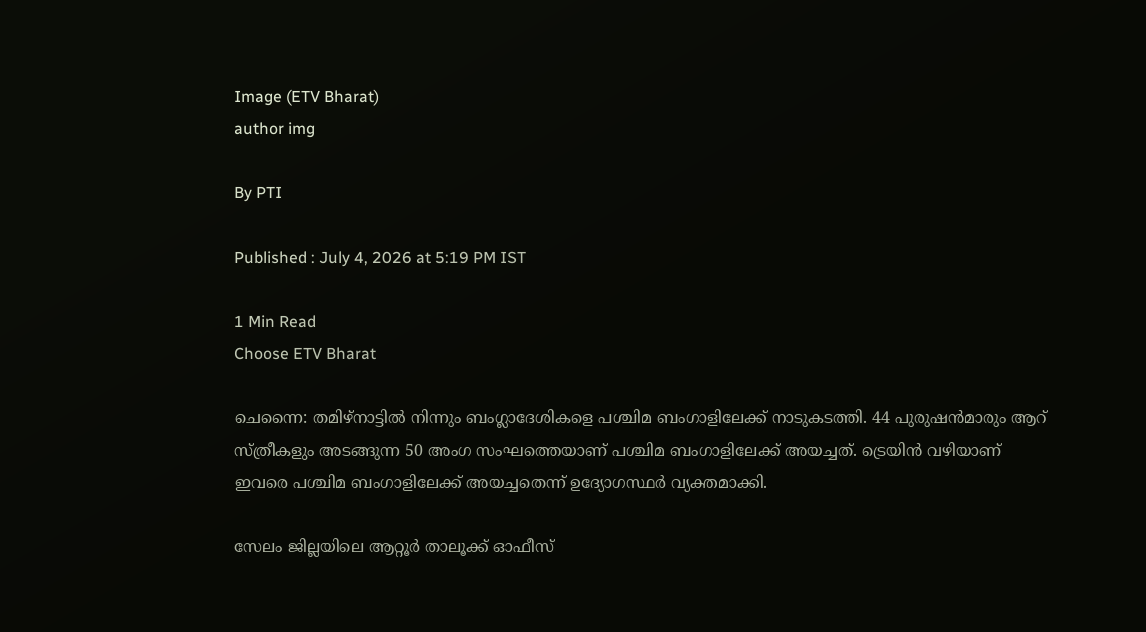Image (ETV Bharat)
author img

By PTI

Published : July 4, 2026 at 5:19 PM IST

1 Min Read
Choose ETV Bharat

ചെന്നൈ: തമിഴ്‌നാട്ടിൽ നിന്നും ബംഗ്ലാദേശികളെ പശ്ചിമ ബംഗാളിലേക്ക് നാടുകടത്തി. 44 പുരുഷൻമാരും ആറ് സ്‌ത്രീകളും അടങ്ങുന്ന 50 അംഗ സംഘത്തെയാണ് പശ്ചിമ ബംഗാളിലേക്ക് അയച്ചത്. ട്രെയിൻ വഴിയാണ് ഇവരെ പശ്ചിമ ബംഗാളിലേക്ക് അയച്ചതെന്ന് ഉദ്യോഗസ്ഥർ വ്യക്തമാക്കി.

സേലം ജില്ലയിലെ ആറ്റൂർ താലൂക്ക് ഓഫീസ്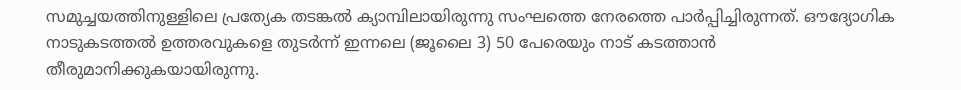സമുച്ചയത്തിനുള്ളിലെ പ്രത്യേക തടങ്കൽ ക്യാമ്പിലായിരുന്നു സംഘത്തെ നേരത്തെ പാർപ്പിച്ചിരുന്നത്. ഔദ്യോഗിക നാടുകടത്തൽ ഉത്തരവുകളെ തുടർന്ന് ഇന്നലെ (ജൂലൈ 3) 50 പേരെയും നാട് കടത്താൻ തീരുമാനിക്കുകയായിരുന്നു.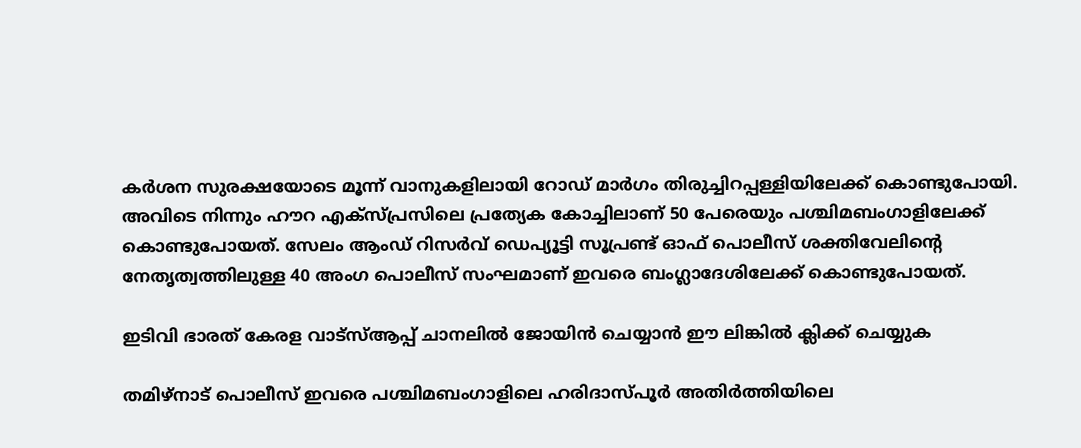കർശന സുരക്ഷയോടെ മൂന്ന് വാനുകളിലായി റോഡ് മാർഗം തിരുച്ചിറപ്പള്ളിയിലേക്ക് കൊണ്ടുപോയി. അവിടെ നിന്നും ഹൗറ എക്‌സ്‌പ്രസിലെ പ്രത്യേക കോച്ചിലാണ് 50 പേരെയും പശ്ചിമബംഗാളിലേക്ക് കൊണ്ടുപോയത്. സേലം ആംഡ് റിസർവ് ഡെപ്യൂട്ടി സൂപ്രണ്ട് ഓഫ് പൊലീസ് ശക്തിവേലിൻ്റെ നേതൃത്വത്തിലുള്ള 40 അംഗ പൊലീസ് സംഘമാണ് ഇവരെ ബംഗ്ലാദേശിലേക്ക് കൊണ്ടുപോയത്.

ഇടിവി ഭാരത് കേരള വാട്‌സ്‌ആപ്പ് ചാനലില്‍ ജോയിന്‍ ചെയ്യാന്‍ ഈ ലിങ്കില്‍ ക്ലിക്ക് ചെയ്യുക

തമിഴ്‌നാട് പൊലീസ് ഇവരെ പശ്ചിമബംഗാളിലെ ഹരിദാസ്‌പൂർ അതിർത്തിയിലെ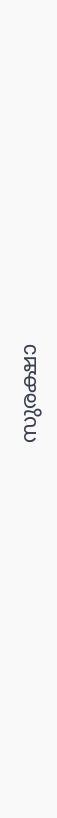സുരക്ഷാ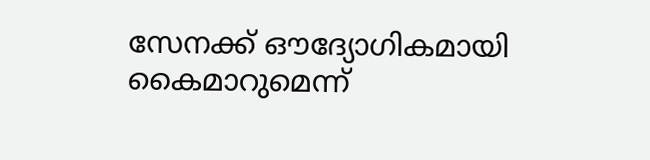സേനക്ക് ഔദ്യോഗികമായി കൈമാറുമെന്ന്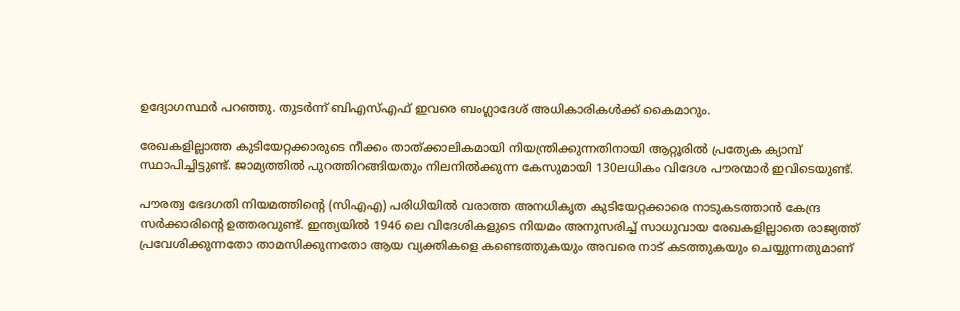ഉദ്യോഗസ്ഥർ പറഞ്ഞു. തുടർന്ന് ബിഎസ്‌എഫ് ഇവരെ ബംഗ്ലാദേശ് അധികാരികൾക്ക് കൈമാറും.

രേഖകളില്ലാത്ത കുടിയേറ്റക്കാരുടെ നീക്കം താത്‌ക്കാലികമായി നിയന്ത്രിക്കുന്നതിനായി ആറ്റൂരിൽ പ്രത്യേക ക്യാമ്പ് സ്ഥാപിച്ചിട്ടുണ്ട്. ജാമ്യത്തിൽ പുറത്തിറങ്ങിയതും നിലനിൽക്കുന്ന കേസുമായി 130ലധികം വിദേശ പൗരന്മാർ ഇവിടെയുണ്ട്.

പൗരത്വ ഭേദഗതി നിയമത്തിൻ്റെ (സിഎഎ) പരിധിയിൽ വരാത്ത അനധികൃത കുടിയേറ്റക്കാരെ നാടുകടത്താൻ കേന്ദ്ര സർക്കാരിൻ്റെ ഉത്തരവുണ്ട്. ഇന്ത്യയിൽ 1946 ലെ വിദേശികളുടെ നിയമം അനുസരിച്ച് സാധുവായ രേഖകളില്ലാതെ രാജ്യത്ത് പ്രവേശിക്കുന്നതോ താമസിക്കുന്നതോ ആയ വ്യക്തികളെ കണ്ടെത്തുകയും അവരെ നാട് കടത്തുകയും ചെയ്യുന്നതുമാണ്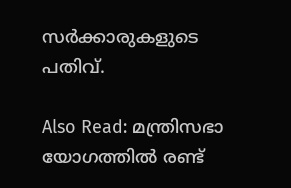സർക്കാരുകളുടെ പതിവ്.

Also Read: മന്ത്രിസഭാ യോഗത്തില്‍ രണ്ട്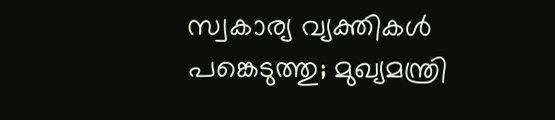സ്വകാര്യ വ്യക്തികള്‍ പങ്കെടുത്തു; മുഖ്യമന്ത്രി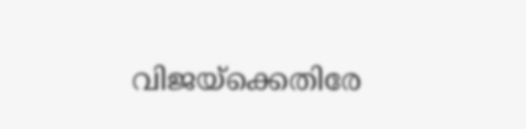വിജയ്‌ക്കെതിരേ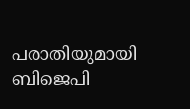പരാതിയുമായി ബിജെപി